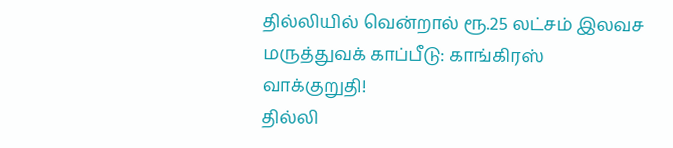தில்லியில் வென்றால் ரூ.25 லட்சம் இலவச மருத்துவக் காப்பீடு: காங்கிரஸ் வாக்குறுதி!
தில்லி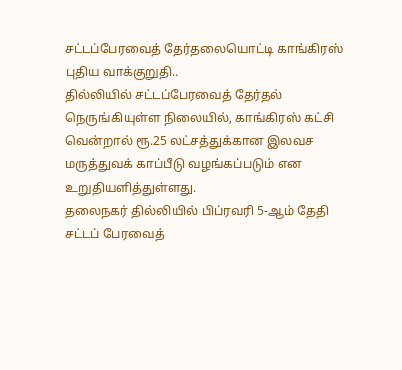சட்டப்பேரவைத் தேர்தலையொட்டி காங்கிரஸ் புதிய வாக்குறுதி..
தில்லியில் சட்டப்பேரவைத் தேர்தல் நெருங்கியுள்ள நிலையில், காங்கிரஸ் கட்சி வென்றால் ரூ.25 லட்சத்துக்கான இலவச மருத்துவக் காப்பீடு வழங்கப்படும் என உறுதியளித்துள்ளது.
தலைநகர் தில்லியில் பிப்ரவரி 5-ஆம் தேதி சட்டப் பேரவைத்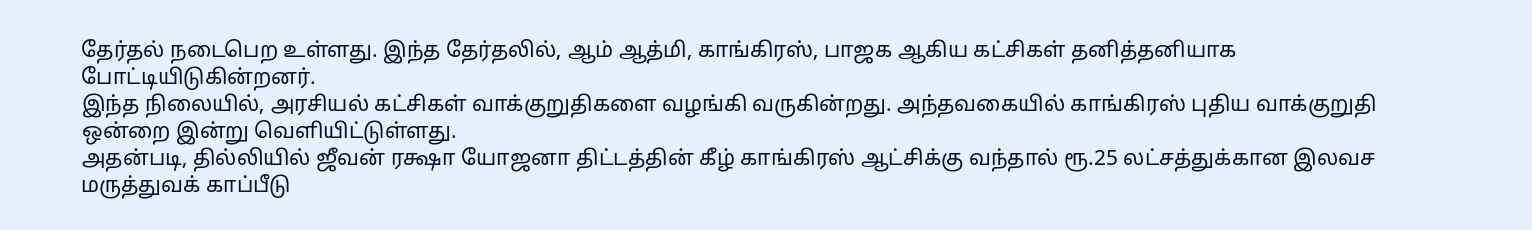தேர்தல் நடைபெற உள்ளது. இந்த தேர்தலில், ஆம் ஆத்மி, காங்கிரஸ், பாஜக ஆகிய கட்சிகள் தனித்தனியாக போட்டியிடுகின்றனர்.
இந்த நிலையில், அரசியல் கட்சிகள் வாக்குறுதிகளை வழங்கி வருகின்றது. அந்தவகையில் காங்கிரஸ் புதிய வாக்குறுதி ஒன்றை இன்று வெளியிட்டுள்ளது.
அதன்படி, தில்லியில் ஜீவன் ரக்ஷா யோஜனா திட்டத்தின் கீழ் காங்கிரஸ் ஆட்சிக்கு வந்தால் ரூ.25 லட்சத்துக்கான இலவச மருத்துவக் காப்பீடு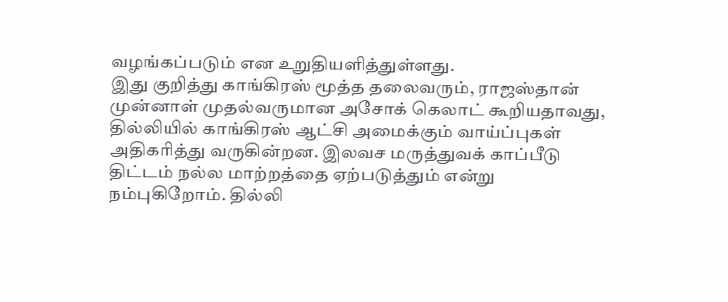வழங்கப்படும் என உறுதியளித்துள்ளது.
இது குறித்து காங்கிரஸ் மூத்த தலைவரும், ராஜஸ்தான் முன்னாள் முதல்வருமான அசோக் கெலாட் கூறியதாவது,
தில்லியில் காங்கிரஸ் ஆட்சி அமைக்கும் வாய்ப்புகள் அதிகரித்து வருகின்றன. இலவச மருத்துவக் காப்பீடு திட்டம் நல்ல மாற்றத்தை ஏற்படுத்தும் என்று நம்புகிறோம். தில்லி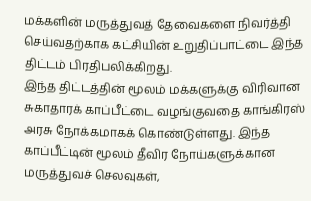மக்களின் மருத்துவத் தேவைகளை நிவர்த்தி செய்வதற்காக கட்சியின் உறுதிப்பாட்டை இந்த திட்டம் பிரதிபலிக்கிறது.
இந்த திட்டத்தின் மூலம் மக்களுக்கு விரிவான சுகாதாரக் காப்பீட்டை வழங்குவதை காங்கிரஸ் அரசு நோக்கமாகக் கொண்டுள்ளது. இந்த காப்பீட்டின் மூலம் தீவிர நோய்களுக்கான மருத்துவச் செலவுகள்,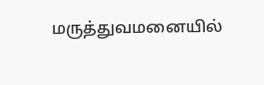மருத்துவமனையில்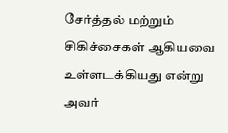சேர்த்தல் மற்றும் சிகிச்சைகள் ஆகியவை உள்ளடக்கியது என்று அவர்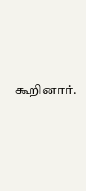கூறினார்.